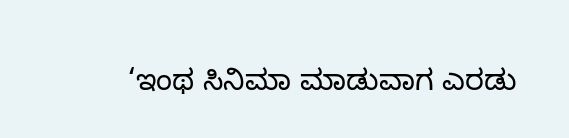‘ಇಂಥ ಸಿನಿಮಾ ಮಾಡುವಾಗ ಎರಡು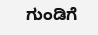ಗುಂಡಿಗೆ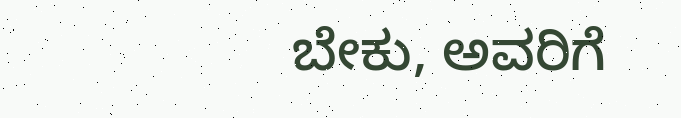ಬೇಕು, ಅವರಿಗೆ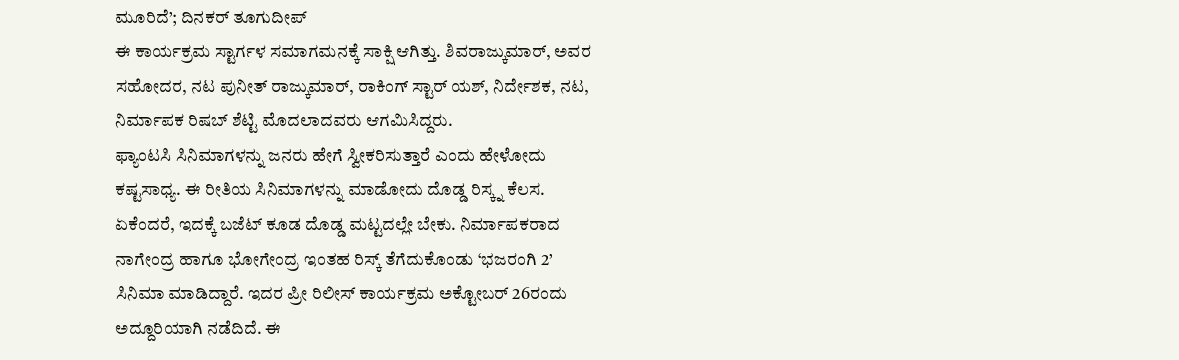ಮೂರಿದೆ’; ದಿನಕರ್ ತೂಗುದೀಪ್
ಈ ಕಾರ್ಯಕ್ರಮ ಸ್ಟಾರ್ಗಳ ಸಮಾಗಮನಕ್ಕೆ ಸಾಕ್ಷಿ ಆಗಿತ್ತು. ಶಿವರಾಜ್ಕುಮಾರ್, ಅವರ ಸಹೋದರ, ನಟ ಪುನೀತ್ ರಾಜ್ಕುಮಾರ್, ರಾಕಿಂಗ್ ಸ್ಟಾರ್ ಯಶ್, ನಿರ್ದೇಶಕ, ನಟ, ನಿರ್ಮಾಪಕ ರಿಷಬ್ ಶೆಟ್ಟಿ ಮೊದಲಾದವರು ಆಗಮಿಸಿದ್ದರು.
ಫ್ಯಾಂಟಸಿ ಸಿನಿಮಾಗಳನ್ನು ಜನರು ಹೇಗೆ ಸ್ವೀಕರಿಸುತ್ತಾರೆ ಎಂದು ಹೇಳೋದು ಕಷ್ಟಸಾಧ್ಯ. ಈ ರೀತಿಯ ಸಿನಿಮಾಗಳನ್ನು ಮಾಡೋದು ದೊಡ್ಡ ರಿಸ್ಕ್ನ ಕೆಲಸ. ಏಕೆಂದರೆ, ಇದಕ್ಕೆ ಬಜೆಟ್ ಕೂಡ ದೊಡ್ಡ ಮಟ್ಟದಲ್ಲೇ ಬೇಕು. ನಿರ್ಮಾಪಕರಾದ ನಾಗೇಂದ್ರ ಹಾಗೂ ಭೋಗೇಂದ್ರ ಇಂತಹ ರಿಸ್ಕ್ ತೆಗೆದುಕೊಂಡು ‘ಭಜರಂಗಿ 2’ ಸಿನಿಮಾ ಮಾಡಿದ್ದಾರೆ. ಇದರ ಪ್ರೀ ರಿಲೀಸ್ ಕಾರ್ಯಕ್ರಮ ಅಕ್ಟೋಬರ್ 26ರಂದು ಅದ್ದೂರಿಯಾಗಿ ನಡೆದಿದೆ. ಈ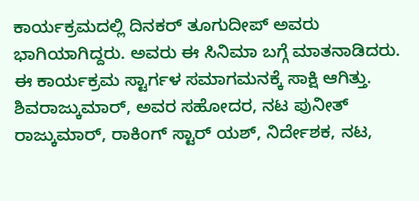ಕಾರ್ಯಕ್ರಮದಲ್ಲಿ ದಿನಕರ್ ತೂಗುದೀಪ್ ಅವರು ಭಾಗಿಯಾಗಿದ್ದರು. ಅವರು ಈ ಸಿನಿಮಾ ಬಗ್ಗೆ ಮಾತನಾಡಿದರು.
ಈ ಕಾರ್ಯಕ್ರಮ ಸ್ಟಾರ್ಗಳ ಸಮಾಗಮನಕ್ಕೆ ಸಾಕ್ಷಿ ಆಗಿತ್ತು. ಶಿವರಾಜ್ಕುಮಾರ್, ಅವರ ಸಹೋದರ, ನಟ ಪುನೀತ್ ರಾಜ್ಕುಮಾರ್, ರಾಕಿಂಗ್ ಸ್ಟಾರ್ ಯಶ್, ನಿರ್ದೇಶಕ, ನಟ,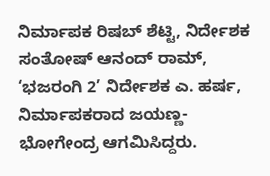ನಿರ್ಮಾಪಕ ರಿಷಬ್ ಶೆಟ್ಟಿ, ನಿರ್ದೇಶಕ ಸಂತೋಷ್ ಆನಂದ್ ರಾಮ್, ‘ಭಜರಂಗಿ 2’ ನಿರ್ದೇಶಕ ಎ. ಹರ್ಷ, ನಿರ್ಮಾಪಕರಾದ ಜಯಣ್ಣ-ಭೋಗೇಂದ್ರ ಆಗಮಿಸಿದ್ದರು.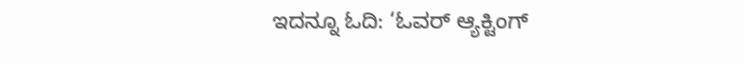ಇದನ್ನೂ ಓದಿ: ‘ಓವರ್ ಆ್ಯಕ್ಟಿಂಗ್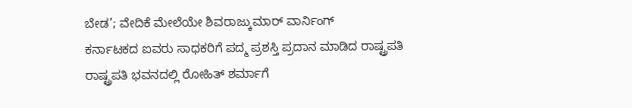ಬೇಡ’; ವೇದಿಕೆ ಮೇಲೆಯೇ ಶಿವರಾಜ್ಕುಮಾರ್ ವಾರ್ನಿಂಗ್
ಕರ್ನಾಟಕದ ಐವರು ಸಾಧಕರಿಗೆ ಪದ್ಮ ಪ್ರಶಸ್ತಿ ಪ್ರದಾನ ಮಾಡಿದ ರಾಷ್ಟ್ರಪತಿ
ರಾಷ್ಟ್ರಪತಿ ಭವನದಲ್ಲಿ ರೋಹಿತ್ ಶರ್ಮಾಗೆ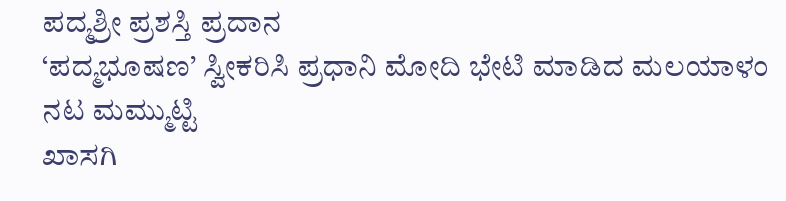ಪದ್ಮಶ್ರೀ ಪ್ರಶಸ್ತಿ ಪ್ರದಾನ
‘ಪದ್ಮಭೂಷಣ’ ಸ್ವೀಕರಿಸಿ ಪ್ರಧಾನಿ ಮೋದಿ ಭೇಟಿ ಮಾಡಿದ ಮಲಯಾಳಂ ನಟ ಮಮ್ಮುಟ್ಟಿ
ಖಾಸಗಿ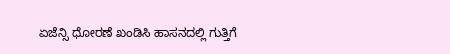ಏಜೆನ್ಸಿ ಧೋರಣೆ ಖಂಡಿಸಿ ಹಾಸನದಲ್ಲಿ ಗುತ್ತಿಗೆ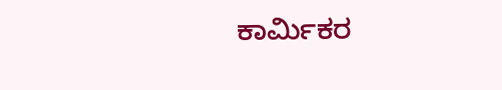ಕಾರ್ಮಿಕರ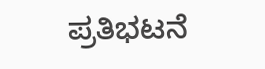ಪ್ರತಿಭಟನೆ